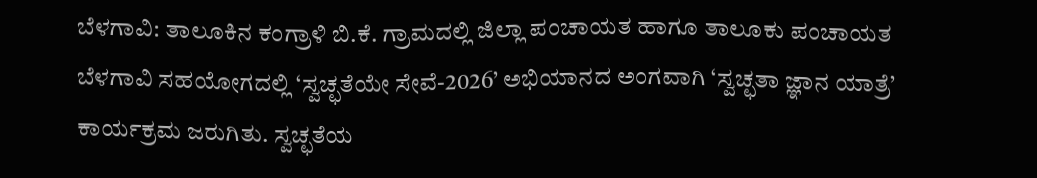ಬೆಳಗಾವಿ: ತಾಲೂಕಿನ ಕಂಗ್ರಾಳಿ ಬಿ.ಕೆ. ಗ್ರಾಮದಲ್ಲಿ ಜಿಲ್ಲಾ ಪಂಚಾಯತ ಹಾಗೂ ತಾಲೂಕು ಪಂಚಾಯತ ಬೆಳಗಾವಿ ಸಹಯೋಗದಲ್ಲಿ ‘ಸ್ವಚ್ಛತೆಯೇ ಸೇವೆ-2026’ ಅಭಿಯಾನದ ಅಂಗವಾಗಿ ‘ಸ್ವಚ್ಛತಾ ಜ್ಞಾನ ಯಾತ್ರೆ’ ಕಾರ್ಯಕ್ರಮ ಜರುಗಿತು. ಸ್ವಚ್ಛತೆಯ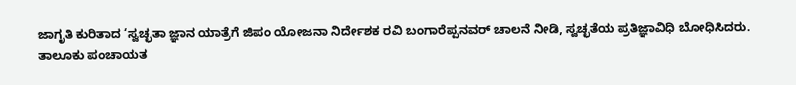ಜಾಗೃತಿ ಕುರಿತಾದ ‘ಸ್ವಚ್ಛತಾ ಜ್ಞಾನ ಯಾತ್ರೆಗೆ ಜಿಪಂ ಯೋಜನಾ ನಿರ್ದೇಶಕ ರವಿ ಬಂಗಾರೆಪ್ಪನವರ್ ಚಾಲನೆ ನೀಡಿ, ಸ್ವಚ್ಛತೆಯ ಪ್ರತಿಜ್ಞಾವಿಧಿ ಬೋಧಿಸಿದರು.
ತಾಲೂಕು ಪಂಚಾಯತ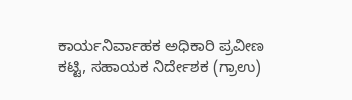ಕಾರ್ಯನಿರ್ವಾಹಕ ಅಧಿಕಾರಿ ಪ್ರವೀಣ ಕಟ್ಟಿ, ಸಹಾಯಕ ನಿರ್ದೇಶಕ (ಗ್ರಾಉ)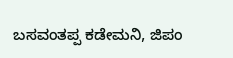ಬಸವಂತಪ್ಪ ಕಡೇಮನಿ, ಜಿಪಂ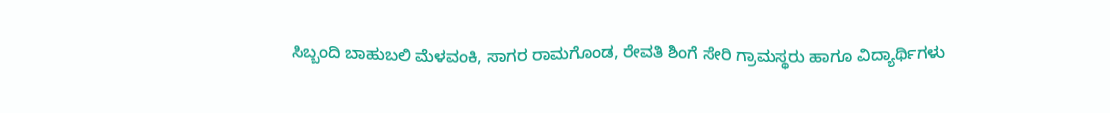ಸಿಬ್ಬಂದಿ ಬಾಹುಬಲಿ ಮೆಳವಂಕಿ, ಸಾಗರ ರಾಮಗೊಂಡ, ರೇವತಿ ಶಿಂಗೆ ಸೇರಿ ಗ್ರಾಮಸ್ಥರು ಹಾಗೂ ವಿದ್ಯಾರ್ಥಿಗಳು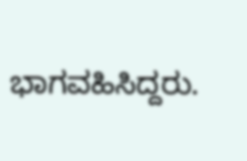ಭಾಗವಹಿಸಿದ್ದರು.